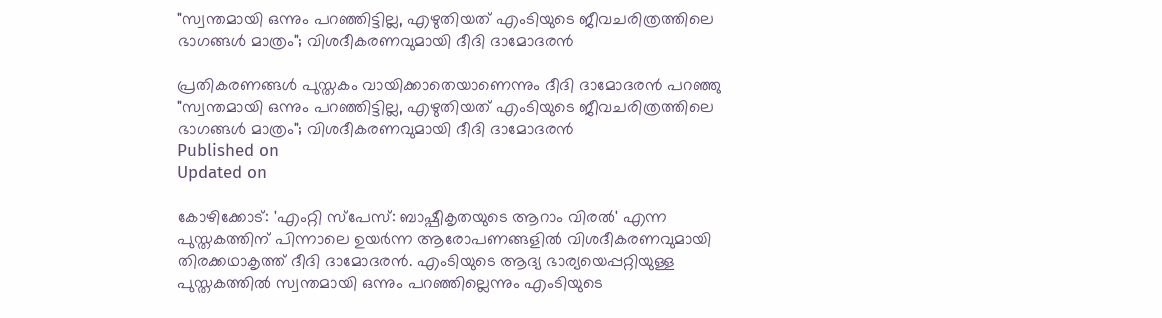"സ്വന്തമായി ഒന്നും പറഞ്ഞിട്ടില്ല, എഴുതിയത് എംടിയുടെ ജീവചരിത്രത്തിലെ ഭാഗങ്ങൾ മാത്രം"; വിശദീകരണവുമായി ദീദി ദാമോദരന്‍

പ്രതികരണങ്ങൾ പുസ്തകം വായിക്കാതെയാണെന്നും ദീദി ദാമോദരന്‍ പറഞ്ഞു
"സ്വന്തമായി ഒന്നും പറഞ്ഞിട്ടില്ല, എഴുതിയത് എംടിയുടെ ജീവചരിത്രത്തിലെ ഭാഗങ്ങൾ മാത്രം"; വിശദീകരണവുമായി ദീദി ദാമോദരന്‍
Published on
Updated on

കോഴിക്കോട്: 'എംറ്റി സ്പേസ്: ബാഷ്പീകൃതയുടെ ആറാം വിരൽ' എന്ന പുസ്തകത്തിന് പിന്നാലെ ഉയർന്ന ആരോപണങ്ങളിൽ വിശദീകരണവുമായി തിരക്കഥാകൃത്ത് ദീദി ദാമോദരന്‍. എംടിയുടെ ആദ്യ ഭാര്യയെപ്പറ്റിയുള്ള പുസ്തകത്തിൽ സ്വന്തമായി ഒന്നും പറഞ്ഞില്ലെന്നും എംടിയുടെ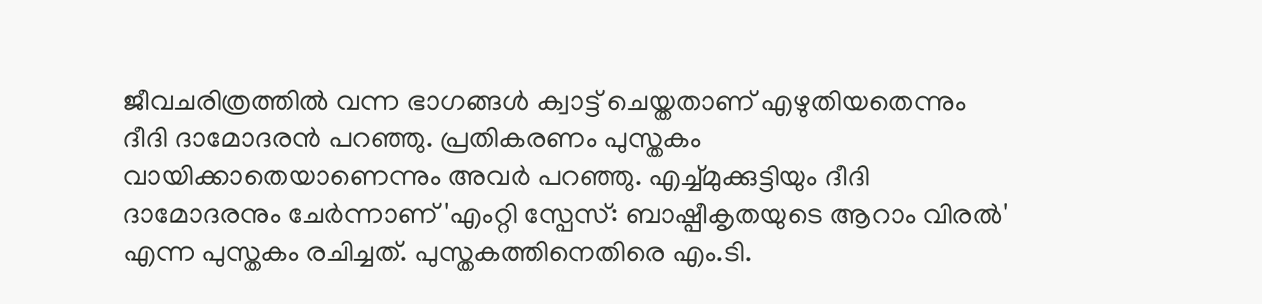ജീവചരിത്രത്തിൽ വന്ന ഭാഗങ്ങൾ ക്വാട്ട് ചെയ്തതാണ് എഴുതിയതെന്നും ദീദി ദാമോദരൻ പറഞ്ഞു. പ്രതികരണം പുസ്തകം വായിക്കാതെയാണെന്നും അവർ പറഞ്ഞു. എച്ച്മുക്കുട്ടിയും ദീദി ദാമോദരനും ചേർന്നാണ് 'എംറ്റി സ്പേസ്: ബാഷ്പീകൃതയുടെ ആറാം വിരൽ' എന്ന പുസ്തകം രചിച്ചത്. പുസ്തകത്തിനെതിരെ എം.ടി.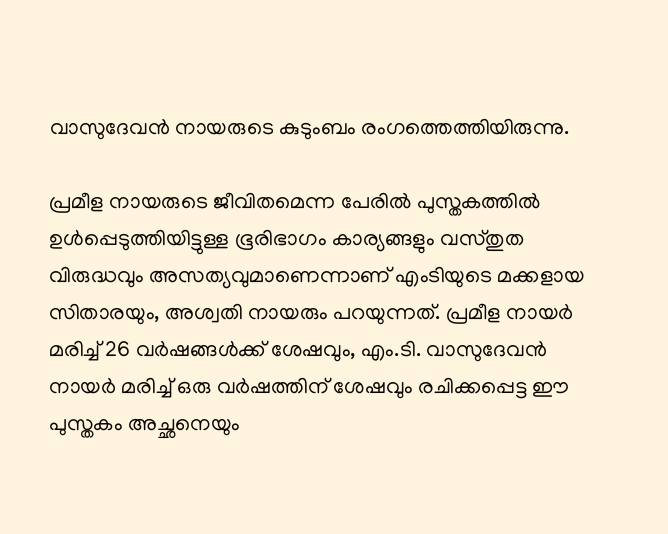വാസുദേവൻ നായരുടെ കുടുംബം രംഗത്തെത്തിയിരുന്നു.

പ്രമീള നായരുടെ ജീവിതമെന്ന പേരിൽ പുസ്തകത്തിൽ ഉൾപ്പെടുത്തിയിട്ടുള്ള ഭൂരിഭാഗം കാര്യങ്ങളും വസ്തുത വിരുദ്ധവും അസത്യവുമാണെന്നാണ് എംടിയുടെ മക്കളായ സിതാരയും, അശ്വതി നായരും പറയുന്നത്. പ്രമീള നായർ മരിച്ച് 26 വർഷങ്ങൾക്ക് ശേഷവും, എം.ടി. വാസുദേവൻ നായർ മരിച്ച് ഒരു വർഷത്തിന് ശേഷവും രചിക്കപ്പെട്ട ഈ പുസ്തകം അച്ഛനെയും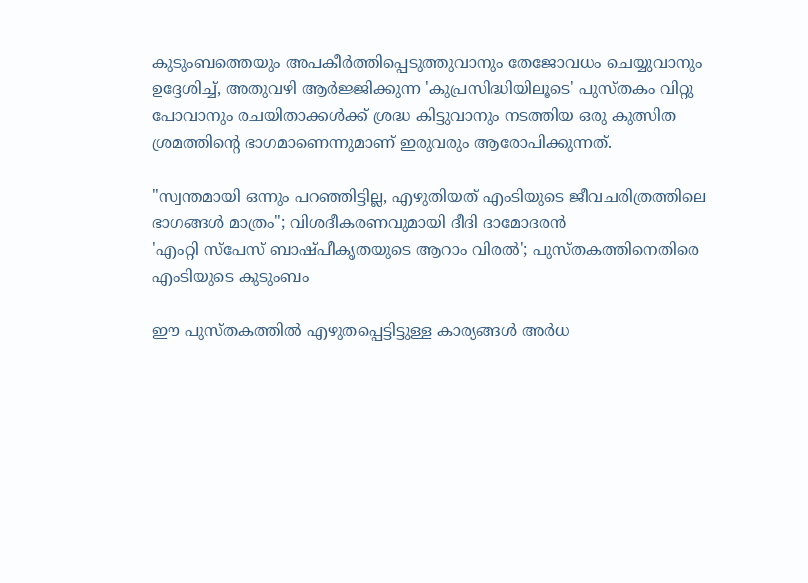കുടുംബത്തെയും അപകീർത്തിപ്പെടുത്തുവാനും തേജോവധം ചെയ്യുവാനും ഉദ്ദേശിച്ച്, അതുവഴി ആർജ്ജിക്കുന്ന 'കുപ്രസിദ്ധിയിലൂടെ' പുസ്‌തകം വിറ്റു പോവാനും രചയിതാക്കൾക്ക് ശ്രദ്ധ കിട്ടുവാനും നടത്തിയ ഒരു കുത്സിത ശ്രമത്തിന്റെ ഭാഗമാണെന്നുമാണ് ഇരുവരും ആരോപിക്കുന്നത്.

"സ്വന്തമായി ഒന്നും പറഞ്ഞിട്ടില്ല, എഴുതിയത് എംടിയുടെ ജീവചരിത്രത്തിലെ ഭാഗങ്ങൾ മാത്രം"; വിശദീകരണവുമായി ദീദി ദാമോദരന്‍
'എംറ്റി സ്‌പേസ് ബാഷ്പീകൃതയുടെ ആറാം വിരല്‍'; പുസ്തകത്തിനെതിരെ എംടിയുടെ കുടുംബം

ഈ പുസ്ത‌കത്തിൽ എഴുതപ്പെട്ടിട്ടുള്ള കാര്യങ്ങൾ അർധ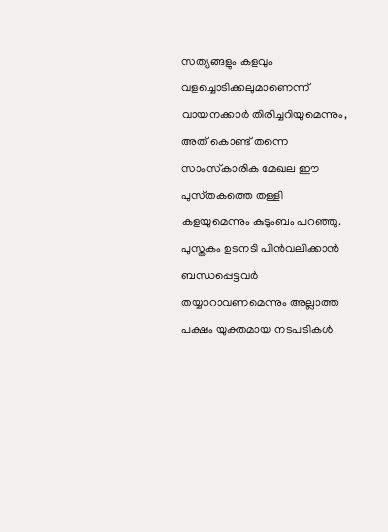സത്യങ്ങളും കളവും വളച്ചൊടിക്കലുമാണെന്ന് വായനക്കാർ തിരിച്ചറിയുമെന്നും, അത് കൊണ്ട് തന്നെ സാംസ്‌കാരിക മേഖല ഈ പുസ്‌തകത്തെ തള്ളി കളയുമെന്നും കുടുംബം പറഞ്ഞു. പുസ്തകം ഉടനടി പിൻവലിക്കാൻ ബന്ധപ്പെട്ടവർ തയ്യാറാവണമെന്നും അല്ലാത്ത പക്ഷം യുക്തമായ നടപടികൾ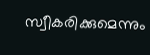സ്വീകരിക്കുമെന്നും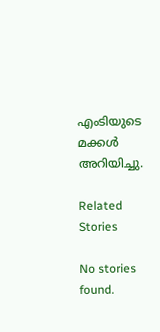എംടിയുടെ മക്കൾ അറിയിച്ചു.

Related Stories

No stories found.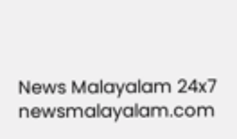News Malayalam 24x7
newsmalayalam.com